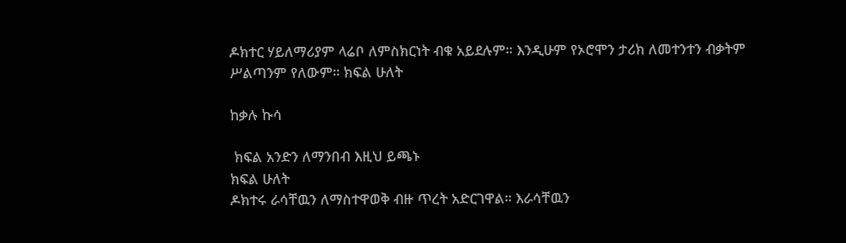ዶክተር ሃይለማሪያም ላሬቦ ለምስክርነት ብቁ አይደሉም። እንዲሁም የኦሮሞን ታሪክ ለመተንተን ብቃትም ሥልጣንም የለውም። ክፍል ሁለት

ከቃሉ ኩሳ

 ክፍል አንድን ለማንበብ እዚህ ይጫኑ
ክፍል ሁለት
ዶክተሩ ራሳቸዉን ለማስተዋወቅ ብዙ ጥረት አድርገዋል። እራሳቸዉን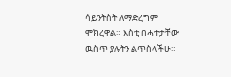ሳይንትስት ለማድረግም ሞክረዋል። እስቲ በሓተታቸው ዉስጥ ያሉትን ልጥስላችሁ።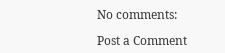No comments:

Post a Comment